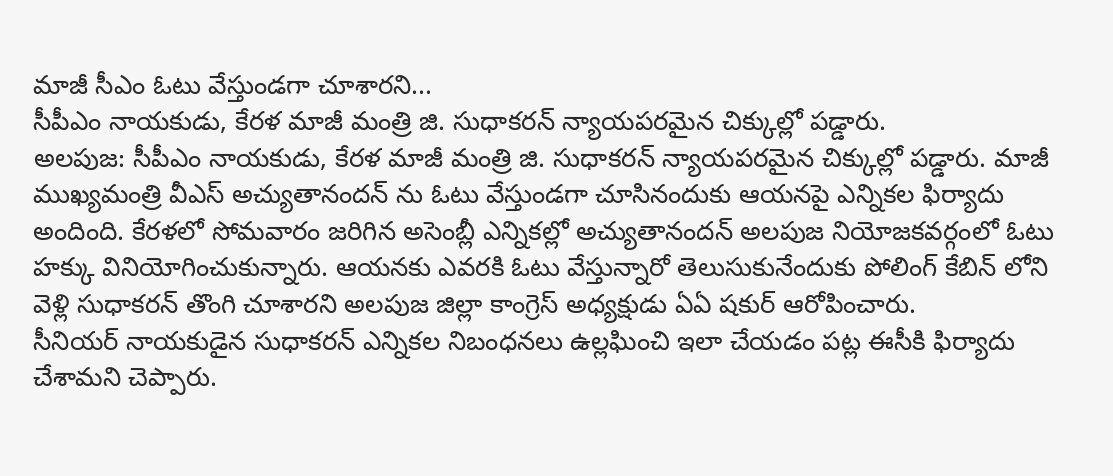మాజీ సీఎం ఓటు వేస్తుండగా చూశారని...
సీపీఎం నాయకుడు, కేరళ మాజీ మంత్రి జి. సుధాకరన్ న్యాయపరమైన చిక్కుల్లో పడ్డారు.
అలపుజ: సీపీఎం నాయకుడు, కేరళ మాజీ మంత్రి జి. సుధాకరన్ న్యాయపరమైన చిక్కుల్లో పడ్డారు. మాజీ ముఖ్యమంత్రి వీఎస్ అచ్యుతానందన్ ను ఓటు వేస్తుండగా చూసినందుకు ఆయనపై ఎన్నికల ఫిర్యాదు అందింది. కేరళలో సోమవారం జరిగిన అసెంబ్లీ ఎన్నికల్లో అచ్యుతానందన్ అలపుజ నియోజకవర్గంలో ఓటు హక్కు వినియోగించుకున్నారు. ఆయనకు ఎవరకి ఓటు వేస్తున్నారో తెలుసుకునేందుకు పోలింగ్ కేబిన్ లోని వెళ్లి సుధాకరన్ తొంగి చూశారని అలపుజ జిల్లా కాంగ్రెస్ అధ్యక్షుడు ఏఏ షకుర్ ఆరోపించారు.
సీనియర్ నాయకుడైన సుధాకరన్ ఎన్నికల నిబంధనలు ఉల్లఘించి ఇలా చేయడం పట్ల ఈసీకి ఫిర్యాదు చేశామని చెప్పారు.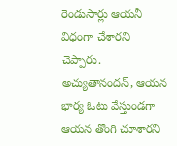రెండుసార్లు ఆయనీ విధంగా చేశారని చెప్పారు. అచ్యుతానందన్, ఆయన భార్య ఓటు వేస్తుండగా ఆయన తొంగి చూశారని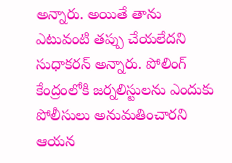అన్నారు. అయితే తాను ఎటువంటి తప్పు చేయలేదని సుధాకరన్ అన్నారు. పోలింగ్ కేంద్రంలోకి జర్నలిస్టులను ఎందుకు పోలీసులు అనుమతించారని ఆయన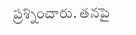ప్రశ్నించారు. తనపై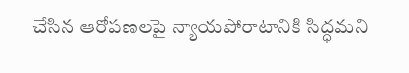చేసిన ఆరోపణలపై న్యాయపోరాటానికి సిద్ధమని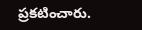ప్రకటించారు.